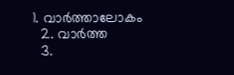1. വാര്‍ത്താലോകം
  2. വാര്‍ത്ത
  3.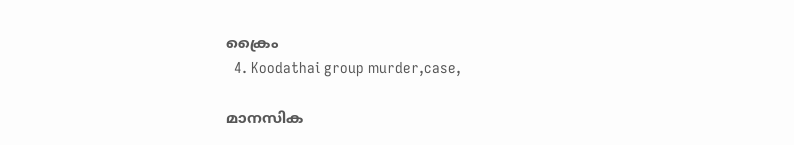ക്രൈം
  4. Koodathai group murder,case,

മാനസിക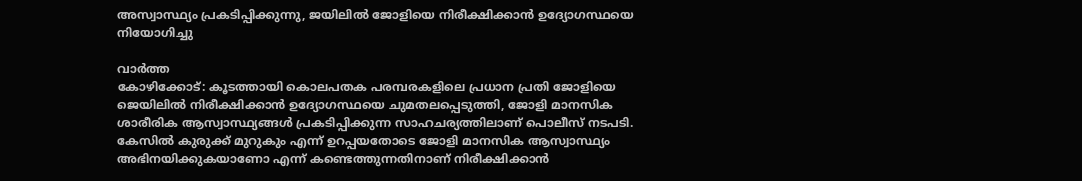അസ്വാസ്ഥ്യം പ്രകടിപ്പിക്കുന്നു, ജയിലിൽ ജോളിയെ നിരീക്ഷിക്കാൻ ഉദ്യോഗസ്ഥയെ നിയോഗിച്ചു

വാർത്ത
കോഴിക്കോട്: കൂടത്തായി കൊലപതക പരമ്പരകളിലെ പ്രധാന പ്രതി ജോളിയെ ജെയിലിൽ നിരീക്ഷിക്കാൻ ഉദ്യോഗസ്ഥയെ ചുമതലപ്പെടുത്തി, ജോളി മാനസിക ശാരീരിക ആസ്വാസ്ഥ്യങ്ങൾ പ്രകടിപ്പിക്കുന്ന സാഹചര്യത്തിലാണ് പൊലീസ് നടപടി. കേസിൽ കുരുക്ക് മുറുകും എന്ന് ഉറപ്പയതോടെ ജോളി മാനസിക ആസ്വാസ്ഥ്യം അഭിനയിക്കുകയാണോ എന്ന് കണ്ടെത്തുന്നതിനാണ് നിരീക്ഷിക്കാൻ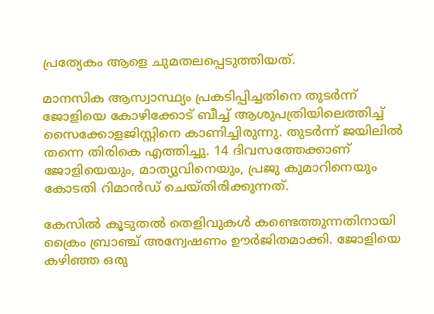പ്രത്യേകം ആളെ ചുമതലപ്പെടുത്തിയത്.

മാനസിക ആസ്വാസ്ഥ്യം പ്രകടിപ്പിച്ചതിനെ തുടർന്ന് ജോളിയെ കോഴിക്കോട് ബീച്ച് ആശുപത്രിയിലെത്തിച്ച് സൈക്കോളജിസ്റ്റിനെ കാണിച്ചിരുന്നു. തുടർന്ന് ജയിലിൽ തന്നെ തിരികെ എത്തിച്ചു. 14 ദിവസത്തേക്കാണ് ജോളിയെയും, മാത്യുവിനെയും, പ്രജു കുമാറിനെയും കോടതി റിമാൻഡ് ചെയ്തിരിക്കുന്നത്.

കേസിൽ കൂടുതൽ തെളിവുകൾ കണ്ടെത്തുന്നതിനായി ക്രൈം ബ്രാഞ്ച് അന്വേഷണം ഊർജിതമാക്കി. ജോളിയെ കഴിഞ്ഞ ഒരു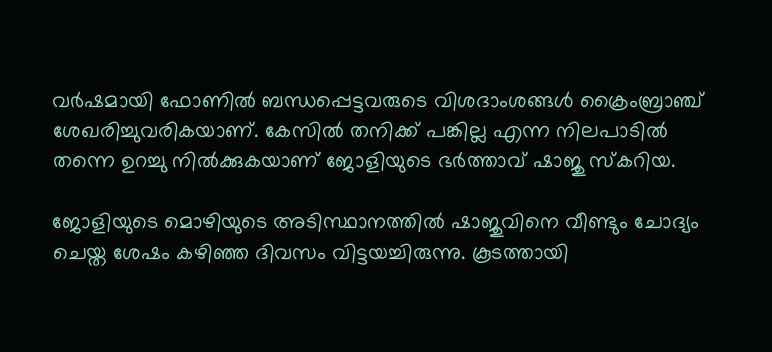വർഷമായി ഫോണിൽ ബന്ധപ്പെട്ടവരുടെ വിശദാംശങ്ങൾ ക്രൈംബ്രാഞ്ച് ശേഖരിച്ചുവരികയാണ്. കേസിൽ തനിക്ക് പങ്കില്ല എന്ന നിലപാടിൽ തന്നെ ഉറച്ചു നിൽക്കുകയാണ് ജോളിയുടെ ഭർത്താവ് ഷാജു സ്കറിയ.

ജോളിയുടെ മൊഴിയുടെ അടിസ്ഥാനത്തിൽ ഷാജുവിനെ വീണ്ടും ചോദ്യം ചെയ്ത ശേഷം കഴിഞ്ഞ ദിവസം വിട്ടയച്ചിരുന്നു. കൂടത്തായി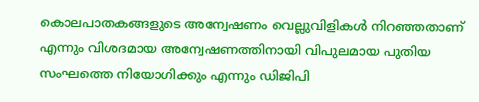കൊലപാതകങ്ങളുടെ അന്വേഷണം വെല്ലുവിളികൾ നിറഞ്ഞതാണ് എന്നും വിശദമായ അന്വേഷണത്തിനായി വിപുലമായ പുതിയ സംഘത്തെ നിയോഗിക്കും എന്നും ഡിജിപി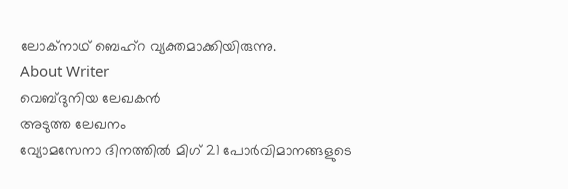ലോക്‌നാഥ് ബെഹ്റ വ്യക്തമാക്കിയിരുന്നു.
About Writer
വെബ്‌ദുനിയ ലേഖകൻ
അടുത്ത ലേഖനം
വ്യോമസേനാ ദിനത്തിൽ മിഗ് 21 പോർവിമാനങ്ങളുടെ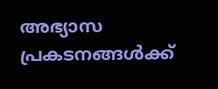അഭ്യാസ പ്രകടനങ്ങൾക്ക്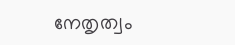നേതൃത്വം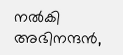നൽകി അഭിനന്ദൻ,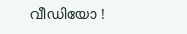വീഡിയോ !